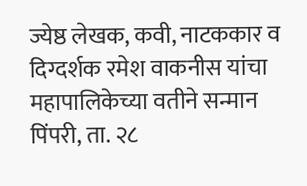ज्येष्ठ लेखक, कवी, नाटककार व दिग्दर्शक रमेश वाकनीस यांचा महापालिकेच्या वतीने सन्मान
पिंपरी, ता. २८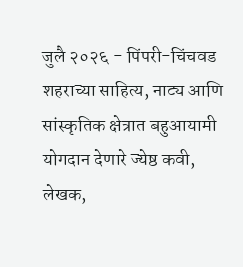जुलै २०२६ - पिंपरी-चिंचवड शहराच्या साहित्य, नाट्य आणि सांस्कृतिक क्षेत्रात बहुआयामी योगदान देणारे ज्येष्ठ कवी, लेखक,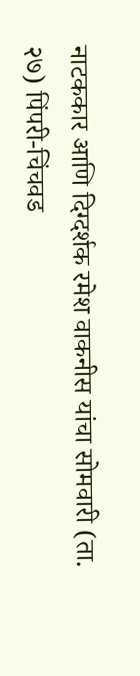नाटककार आणि दिग्दर्शक रमेश वाकनीस यांचा सोमवारी (ता. २७) पिंपरी-चिंचवड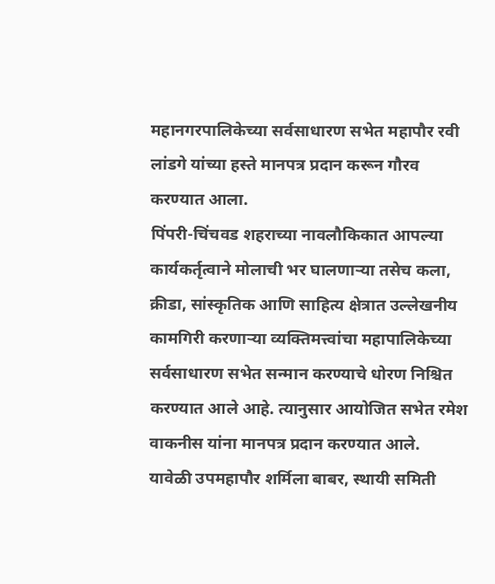महानगरपालिकेच्या सर्वसाधारण सभेत महापौर रवी लांडगे यांच्या हस्ते मानपत्र प्रदान करून गौरव करण्यात आला.
पिंपरी-चिंचवड शहराच्या नावलौकिकात आपल्या कार्यकर्तृत्वाने मोलाची भर घालणाऱ्या तसेच कला, क्रीडा, सांस्कृतिक आणि साहित्य क्षेत्रात उल्लेखनीय कामगिरी करणाऱ्या व्यक्तिमत्त्वांचा महापालिकेच्या सर्वसाधारण सभेत सन्मान करण्याचे धोरण निश्चित करण्यात आले आहे. त्यानुसार आयोजित सभेत रमेश वाकनीस यांना मानपत्र प्रदान करण्यात आले.
यावेळी उपमहापौर शर्मिला बाबर, स्थायी समिती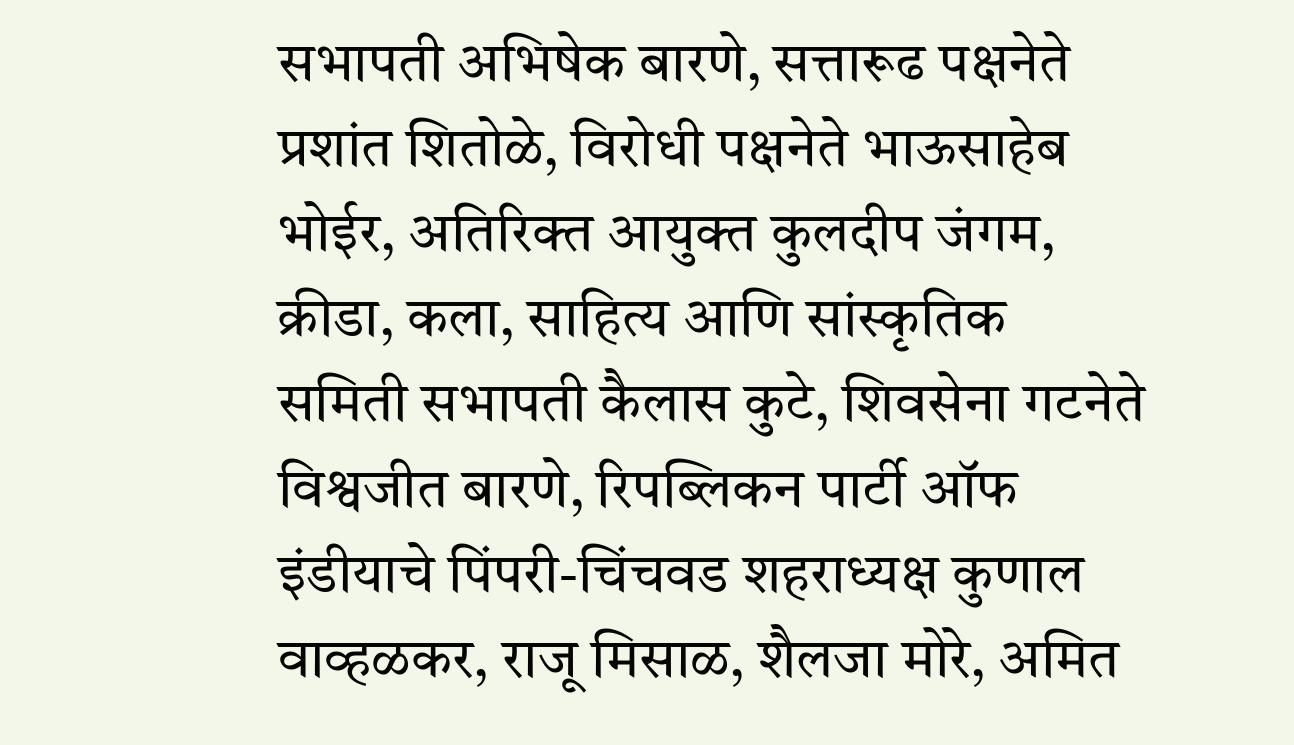सभापती अभिषेक बारणे, सत्तारूढ पक्षनेते प्रशांत शितोळे, विरोधी पक्षनेते भाऊसाहेब भोईर, अतिरिक्त आयुक्त कुलदीप जंगम, क्रीडा, कला, साहित्य आणि सांस्कृतिक समिती सभापती कैलास कुटे, शिवसेना गटनेते विश्वजीत बारणे, रिपब्लिकन पार्टी ऑफ इंडीयाचे पिंपरी-चिंचवड शहराध्यक्ष कुणाल वाव्हळकर, राजू मिसाळ, शैलजा मोरे, अमित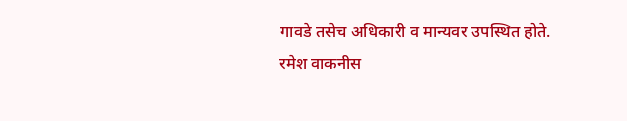गावडे तसेच अधिकारी व मान्यवर उपस्थित होते.
रमेश वाकनीस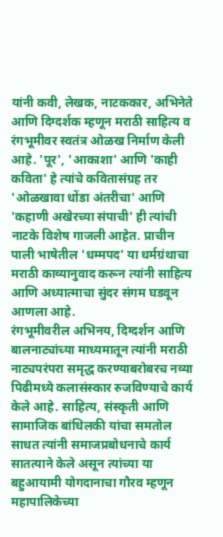यांनी कवी, लेखक, नाटककार, अभिनेते आणि दिग्दर्शक म्हणून मराठी साहित्य व रंगभूमीवर स्वतंत्र ओळख निर्माण केली आहे. 'पूर', 'आकाशा' आणि 'काही कविता' हे त्यांचे कवितासंग्रह तर 'ओळखावा धोंडा अंतरीचा' आणि 'कहाणी अखेरच्या संपाची' ही त्यांची नाटके विशेष गाजली आहेत. प्राचीन पाली भाषेतील 'धम्मपद' या धर्मग्रंथाचा मराठी काव्यानुवाद करून त्यांनी साहित्य आणि अध्यात्माचा सुंदर संगम घडवून आणला आहे.
रंगभूमीवरील अभिनय, दिग्दर्शन आणि बालनाट्यांच्या माध्यमातून त्यांनी मराठी नाट्यपरंपरा समृद्ध करण्याबरोबरच नव्या पिढीमध्ये कलासंस्कार रुजविण्याचे कार्य केले आहे. साहित्य, संस्कृती आणि सामाजिक बांधिलकी यांचा समतोल साधत त्यांनी समाजप्रबोधनाचे कार्य सातत्याने केले असून त्यांच्या या बहुआयामी योगदानाचा गौरव म्हणून महापालिकेच्या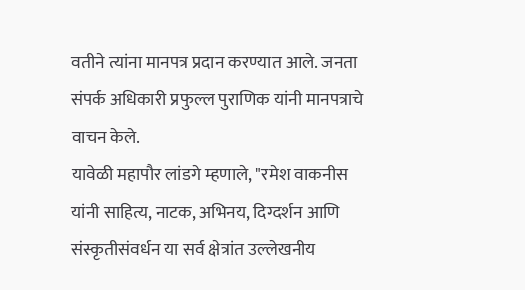वतीने त्यांना मानपत्र प्रदान करण्यात आले. जनता संपर्क अधिकारी प्रफुल्ल पुराणिक यांनी मानपत्राचे वाचन केले.
यावेळी महापौर लांडगे म्हणाले, "रमेश वाकनीस यांनी साहित्य, नाटक, अभिनय, दिग्दर्शन आणि संस्कृतीसंवर्धन या सर्व क्षेत्रांत उल्लेखनीय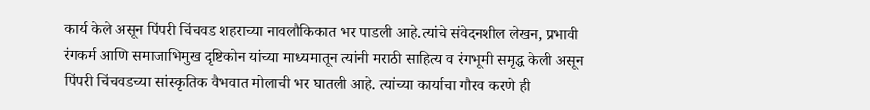कार्य केले असून पिंपरी चिंचवड शहराच्या नावलौकिकात भर पाडली आहे.त्यांचे संवेदनशील लेखन, प्रभावी रंगकर्म आणि समाजाभिमुख दृष्टिकोन यांच्या माध्यमातून त्यांनी मराठी साहित्य व रंगभूमी समृद्ध केली असून पिंपरी चिंचवडच्या सांस्कृतिक वैभवात मोलाची भर घातली आहे. त्यांच्या कार्याचा गौरव करणे ही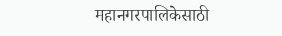महानगरपालिकेसाठी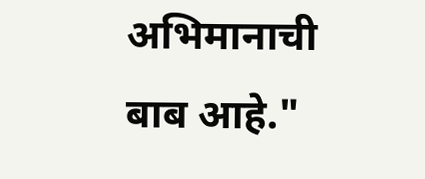अभिमानाची बाब आहे."